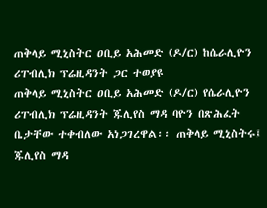ጠቅላይ ሚኒስትር ዐቢይ አሕመድ (ዶ/ር) ከሴራሊዮን ሪፐብሊክ ፕሬዚዳንት ጋር ተወያዩ
ጠቅላይ ሚኒስትር ዐቢይ አሕመድ (ዶ/ር) የሴራሊዮን ሪፐብሊክ ፕሬዚዳንት ጁሊየስ ማዳ ባዮን በጽሕፈት ቤታቸው ተቀብለው አነጋገረዋል፡፡ ጠቅላይ ሚኒስትሩ፤ ጁሊየስ ማዳ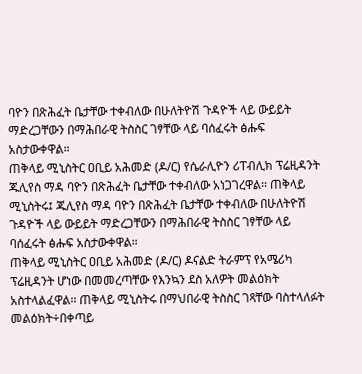ባዮን በጽሕፈት ቤታቸው ተቀብለው በሁለትዮሽ ጉዳዮች ላይ ውይይት ማድረጋቸውን በማሕበራዊ ትስስር ገፃቸው ላይ ባሰፈሩት ፅሑፍ አስታውቀዋል።
ጠቅላይ ሚኒስትር ዐቢይ አሕመድ (ዶ/ር) የሴራሊዮን ሪፐብሊክ ፕሬዚዳንት ጁሊየስ ማዳ ባዮን በጽሕፈት ቤታቸው ተቀብለው አነጋገረዋል፡፡ ጠቅላይ ሚኒስትሩ፤ ጁሊየስ ማዳ ባዮን በጽሕፈት ቤታቸው ተቀብለው በሁለትዮሽ ጉዳዮች ላይ ውይይት ማድረጋቸውን በማሕበራዊ ትስስር ገፃቸው ላይ ባሰፈሩት ፅሑፍ አስታውቀዋል።
ጠቅላይ ሚኒስትር ዐቢይ አሕመድ (ዶ/ር) ዶናልድ ትራምፕ የአሜሪካ ፕሬዚዳንት ሆነው በመመረጣቸው የእንኳን ደስ አለዎት መልዕክት አስተላልፈዋል፡፡ ጠቅላይ ሚኒስትሩ በማህበራዊ ትስስር ገጻቸው ባስተላለፉት መልዕክት÷በቀጣይ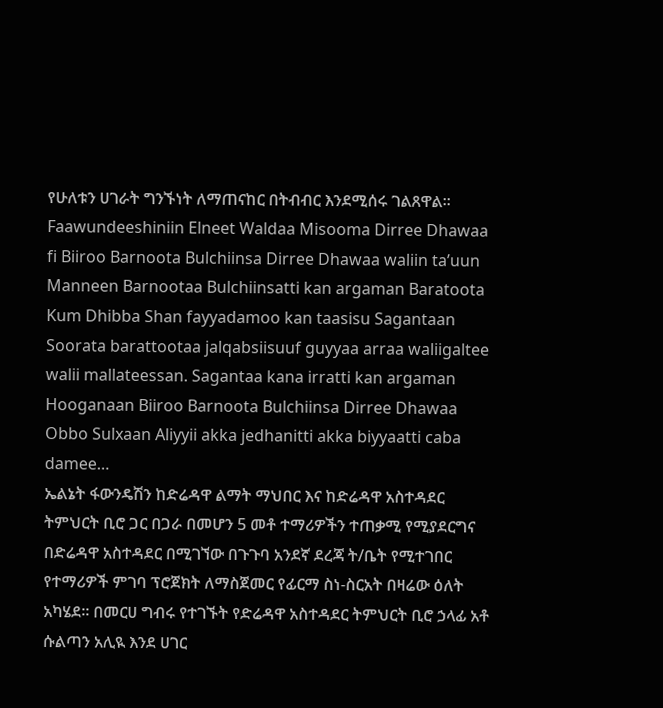የሁለቱን ሀገራት ግንኙነት ለማጠናከር በትብብር እንደሚሰሩ ገልጸዋል፡፡
Faawundeeshiniin Elneet Waldaa Misooma Dirree Dhawaa fi Biiroo Barnoota Bulchiinsa Dirree Dhawaa waliin ta’uun Manneen Barnootaa Bulchiinsatti kan argaman Baratoota Kum Dhibba Shan fayyadamoo kan taasisu Sagantaan Soorata barattootaa jalqabsiisuuf guyyaa arraa waliigaltee walii mallateessan. Sagantaa kana irratti kan argaman Hooganaan Biiroo Barnoota Bulchiinsa Dirree Dhawaa Obbo Sulxaan Aliyyii akka jedhanitti akka biyyaatti caba damee…
ኤልኔት ፋውንዴሽን ከድሬዳዋ ልማት ማህበር እና ከድሬዳዋ አስተዳደር ትምህርት ቢሮ ጋር በጋራ በመሆን 5 መቶ ተማሪዎችን ተጠቃሚ የሚያደርግና በድሬዳዋ አስተዳደር በሚገኘው በጉጉባ አንደኛ ደረጃ ት/ቤት የሚተገበር የተማሪዎች ምገባ ፕሮጀክት ለማስጀመር የፊርማ ስነ-ስርአት በዛሬው ዕለት አካሄደ፡፡ በመርሀ ግብሩ የተገኙት የድሬዳዋ አስተዳደር ትምህርት ቢሮ ኃላፊ አቶ ሱልጣን አሊዪ እንደ ሀገር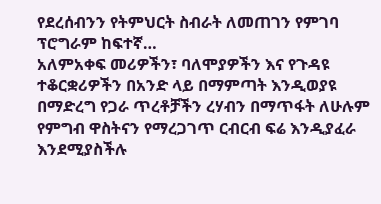የደረሰብንን የትምህርት ስብራት ለመጠገን የምገባ ፕሮግራም ከፍተኛ…
አለምአቀፍ መሪዎችን፣ ባለሞያዎችን እና የጉዳዩ ተቆርቋሪዎችን በአንድ ላይ በማምጣት እንዲወያዩ በማድረግ የጋራ ጥረቶቻችን ረሃብን በማጥፋት ለሁሉም የምግብ ዋስትናን የማረጋገጥ ርብርብ ፍሬ እንዲያፈራ እንደሚያስችሉ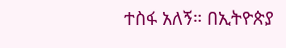ተስፋ አለኝ። በኢትዮጵያ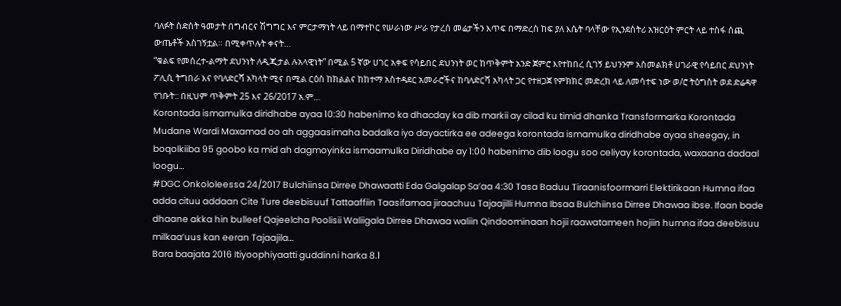ባለፉት ስድስት ዓመታት በግብርና ሽግግር እና ምርታማነት ላይ በማተኮር የሠራነው ሥራ የታረሰ መሬታችን እጥፍ በማድረስ ከፍ ያለ እሴት ባላቸው የኢንደስትሪ አዝርዕት ምርት ላይ ተስፋ ሰጪ ውጤቶች አስገኝቷል። በሚቀጥሉት ቀናት…
“ቁልፍ የመሰረተ-ልማት ደህንነት ለዲጂታል ሉአላዊነት” በሚል 5 ኛው ሀገር አቀፍ የሳይበር ደህንነት ወር ከጥቅምት አንድ ጀምሮ እየተከበረ ሲገኝ ይህንንም አስመልክቶ ሀገራዊ የሳይበር ደህንነት ፖሊሲ ትግበራ እና የባለድርሻ አካላት ሚና በሚል ርዕስ ከክልልና ከከተማ አስተዳደር አመራሮችና ከባለድርሻ አካላት ጋር የተዘጋጀ የምክክር መድረክ ላይ ለመሳተፍ ነው ወ/ሮ ትዕግስት ወደ ድሬዳዋ የገቡት:: በዚህም ጥቅምት 25 እና 26/2017 አ.ም…
Korontada ismamulka diridhabe ayaa 10:30 habenimo ka dhacday ka dib markii ay cilad ku timid dhanka Transformarka Korontada Mudane Wardi Maxamad oo ah aggaasimaha badalka iyo dayactirka ee adeega korontada ismamulka diridhabe ayaa sheegay, in boqolkiiba 95 goobo ka mid ah dagmoyinka ismaamulka Diridhabe ay 1:00 habenimo dib loogu soo celiyay korontada, waxaana dadaal loogu…
#DGC Onkololeessa 24/2017 Bulchiinsa Dirree Dhawaatti Eda Galgalap Sa’aa 4:30 Tasa Baduu Tiraanisfoormarri Elektirikaan Humna ifaa adda cituu addaan Cite Ture deebisuuf Tattaaffiin Taasifamaa jiraachuu Tajaajilli Humna Ibsaa Bulchiinsa Dirree Dhawaa ibse. Ifaan bade dhaane akka hin bulleef Qajeelcha Poolisii Waliigala Dirree Dhawaa waliin Qindoominaan hojii raawatameen hojiin humna ifaa deebisuu milkaa’uus kan eeran Tajaajila…
Bara baajata 2016 Itiyoophiyaatti guddinni harka 8.1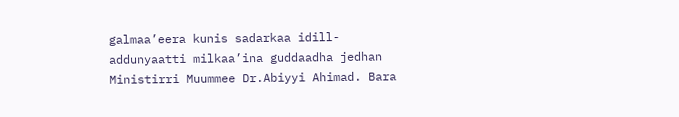galmaa’eera kunis sadarkaa idill-addunyaatti milkaa’ina guddaadha jedhan Ministirri Muummee Dr.Abiyyi Ahimad. Bara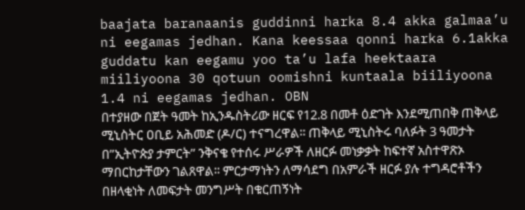baajata baranaanis guddinni harka 8.4 akka galmaa’u ni eegamas jedhan. Kana keessaa qonni harka 6.1akka guddatu kan eegamu yoo ta’u lafa heektaara miiliyoona 30 qotuun oomishni kuntaala biiliyoona 1.4 ni eegamas jedhan. OBN
በተያዘው በጀት ዓመት ከኢንዱስትሪው ዘርፍ የ12.8 በመቶ ዕድገት እንደሚጠበቅ ጠቅላይ ሚኒስትር ዐቢይ አሕመድ (ዶ/ር) ተናግረዋል፡፡ ጠቅላይ ሚኒስትሩ ባለፉት 3 ዓመታት በ”ኢትዮጵያ ታምርት” ንቅናቄ የተሰሩ ሥራዎች ለዘርፉ መነቃቃት ከፍተኛ አስተዋጽኦ ማበርከታቸውን ገልጸዋል፡፡ ምርታማነትን ለማሳደግ በአምራች ዘርፉ ያሉ ተግዳሮቶችን በዘላቂነት ለመፍታት መንግሥት በቁርጠኝነት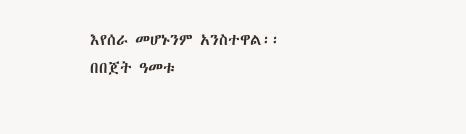እየሰራ መሆኑንም አንስተዋል፡፡ በበጀት ዓመቱ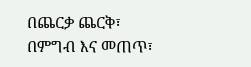በጨርቃ ጨርቅ፣ በምግብ እና መጠጥ፣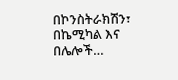በኮንስትራክሽን፣ በኬሚካል እና በሌሎች…